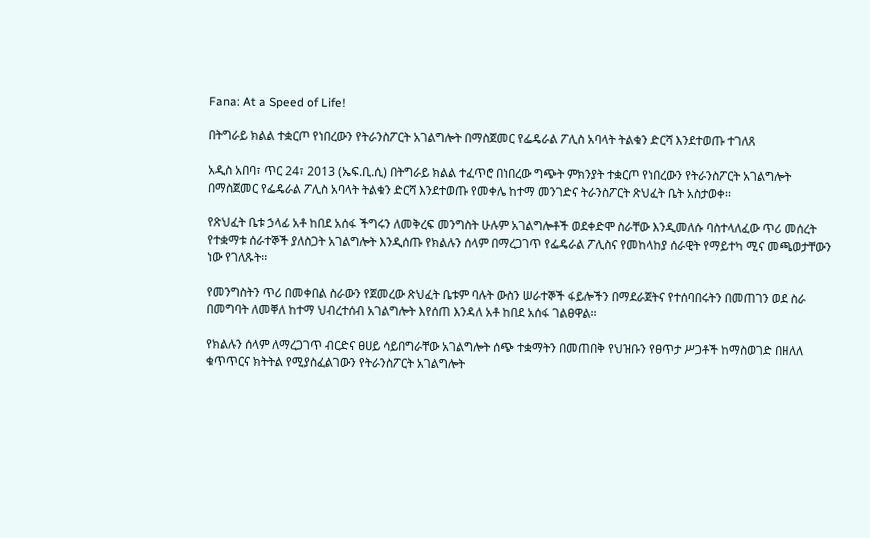Fana: At a Speed of Life!

በትግራይ ክልል ተቋርጦ የነበረውን የትራንስፖርት አገልግሎት በማስጀመር የፌዴራል ፖሊስ አባላት ትልቁን ድርሻ እንደተወጡ ተገለጸ

አዲስ አበባ፣ ጥር 24፣ 2013 (ኤፍ.ቢ.ሲ) በትግራይ ክልል ተፈጥሮ በነበረው ግጭት ምክንያት ተቋርጦ የነበረውን የትራንስፖርት አገልግሎት በማስጀመር የፌዴራል ፖሊስ አባላት ትልቁን ድርሻ እንደተወጡ የመቀሌ ከተማ መንገድና ትራንስፖርት ጽህፈት ቤት አስታወቀ፡፡

የጽህፈት ቤቱ ኃላፊ አቶ ከበደ አሰፋ ችግሩን ለመቅረፍ መንግስት ሁሉም አገልግሎቶች ወደቀድሞ ስራቸው እንዲመለሱ ባስተላለፈው ጥሪ መሰረት የተቋማቱ ሰራተኞች ያለስጋት አገልግሎት እንዲሰጡ የክልሉን ሰላም በማረጋገጥ የፌዴራል ፖሊስና የመከላከያ ሰራዊት የማይተካ ሚና መጫወታቸውን ነው የገለጹት፡፡

የመንግስትን ጥሪ በመቀበል ስራውን የጀመረው ጽህፈት ቤቱም ባሉት ውስን ሠራተኞች ፋይሎችን በማደራጀትና የተሰባበሩትን በመጠገን ወደ ስራ በመግባት ለመቐለ ከተማ ህብረተሰብ አገልግሎት እየሰጠ እንዳለ አቶ ከበደ አሰፋ ገልፀዋል፡፡

የክልሉን ሰላም ለማረጋገጥ ብርድና ፀሀይ ሳይበግራቸው አገልግሎት ሰጭ ተቋማትን በመጠበቅ የህዝቡን የፀጥታ ሥጋቶች ከማስወገድ በዘለለ ቁጥጥርና ክትትል የሚያስፈልገውን የትራንስፖርት አገልግሎት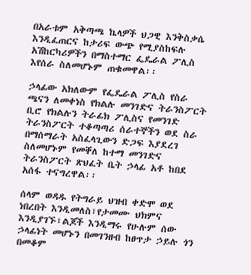በአራቱም አቅጣጫ ኬላዎች ህጋዊ እንቅስቃሴ እንዲፈጠርና ከታሪፍ ውጭ የሚያስከፍሉ አሽከርካሪዎችን በማስተማር ፌዴራል ፖሊስ እየሰራ ስለመሆኑም ጠቁመዋል፡፡

ኃላፊው አክለውም የፌዴራል ፖሊስ የስራ ጫናን ለመቀነስ የክልሉ መንገድና ትራንስፖርት ቢሮ የክልሉን ትራፊክ ፖሊስና የመንገድ ትራንስፖርት ተቆጣጣሪ ሰራተኞችን ወደ ስራ በማሰማራት አስፈላጊውን ድጋፍ እያደረገ ስለመሆኑም የመቐለ ከተማ መንገድና ትራንስፖርት ጽህፈት ቤት ኃላፊ አቶ ከበደ አሰፋ ተናግረዋል፡፡

ሰላም ወዳዱ የትግራይ ህዝብ ቀድሞ ወደ ነበረበት እንዲመለስ፣የታመሙ ህክምና እንዲያገኙ፣ልጆች እንዲማሩ የሁሉም ሰው ኃላፊነት መሆኑን በመገንዘብ ከፀጥታ ኃይሉ ጎን በመቆም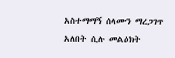አስተማማኝ ሰላሙን ማረጋገጥ አለበት ሲሉ መልዕክት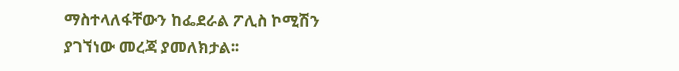ማስተላለፋቸውን ከፌደራል ፖሊስ ኮሚሽን ያገኘነው መረጃ ያመለክታል፡፡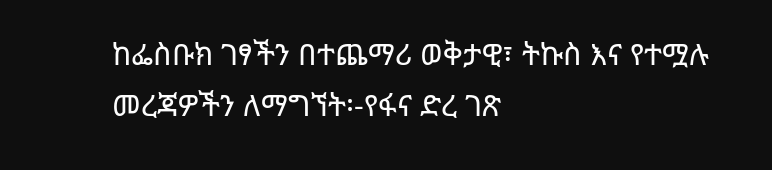ከፌስቡክ ገፃችን በተጨማሪ ወቅታዊ፣ ትኩስ እና የተሟሉ መረጃዎችን ለማግኘት፡-የፋና ድረ ገጽ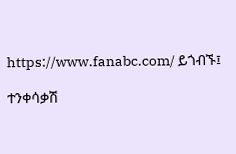https://www.fanabc.com/ ይጎብኙ፤

ተንቀሳቃሽ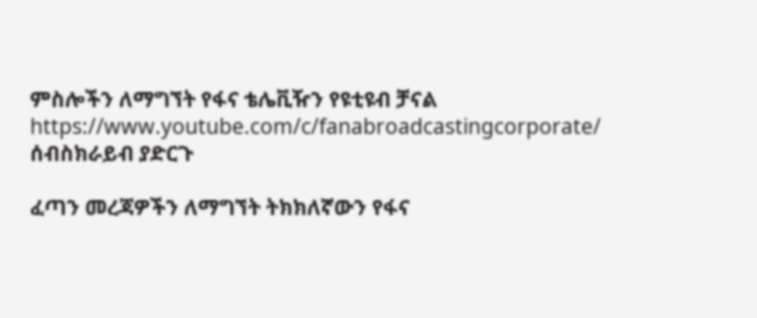ምስሎችን ለማግኘት የፋና ቴሌቪዥን የዩቲዩብ ቻናል https://www.youtube.com/c/fanabroadcastingcorporate/ ሰብስክራይብ ያድርጉ

ፈጣን መረጃዎችን ለማግኘት ትክክለኛውን የፋና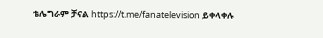ቴሌግራም ቻናል https://t.me/fanatelevision ይቀላቀሉ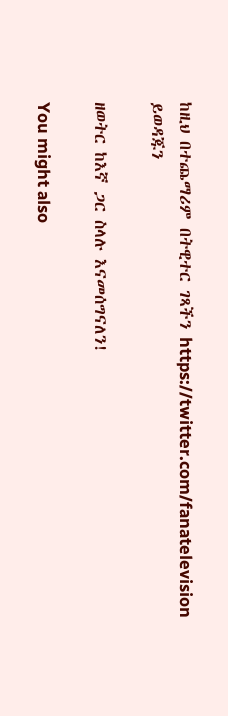ከዚህ በተጨማሪም በትዊተር ገጻችን https://twitter.com/fanatelevision ይወዳጁን

ዘወትር ከእኛ ጋር ስላሉ እናመሰግናለን!

You might also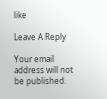like

Leave A Reply

Your email address will not be published.